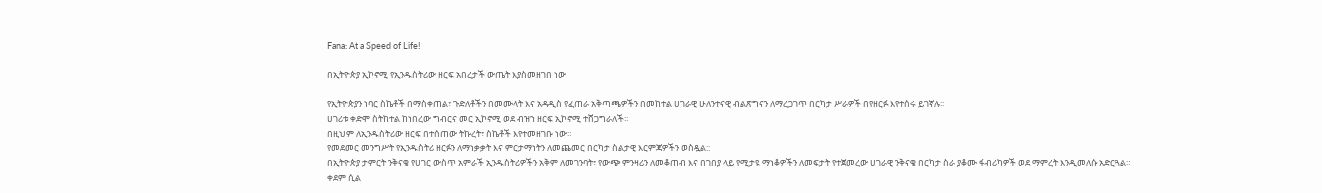Fana: At a Speed of Life!

በኢትዮጵያ ኢኮኖሚ የኢንዱስትሪው ዘርፍ አበረታች ውጤት እያስመዘገበ ነው

የኢትዮጵያን ነባር ስኬቶች በማስቀጠል፣ ጉድለቶችን በመሙላት እና አዳዲስ የፈጠራ አቅጣጫዎችን በመከተል ሀገራዊ ሁለንተናዊ ብልጽግናን ለማረጋገጥ በርካታ ሥራዎች በየዘርፉ እየተሰሩ ይገኛሉ፡፡
ሀገሪቱ ቀድሞ ስትከተል ከነበረው ግብርና መር ኢኮኖሚ ወደ ብዝኀ ዘርፍ ኢኮኖሚ ተሸጋግራለች፡፡
በዚህም ለኢንዱስትሪው ዘርፍ በተሰጠው ትኩረት፣ ስኬቶች እየተመዘገቡ ነው።
የመደመር መንግሥት የኢንዱስትሪ ዘርፉን ለማነቃቃት እና ምርታማነትን ለመጨመር በርካታ ስልታዊ እርምጃዎችን ወስዷል::
በኢትዮጵያ ታምርት ንቅናቄ የሀገር ውስጥ አምራች ኢንዱስትሪዎችን አቅም ለመገንባት፣ የውጭ ምንዛሪን ለመቆጠብ እና በገበያ ላይ የሚታዩ ማነቆዎችን ለመፍታት የተጀመረው ሀገራዊ ንቅናቄ በርካታ ስራ ያቆሙ ፋብሪካዎች ወደ ማምረት እንዲመለሱ አድርጓል።
ቀደም ሲል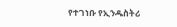የተገነቡ የኢንዱስትሪ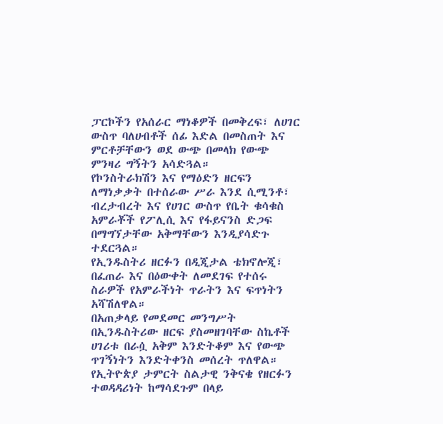ፓርኮችን የአሰራር ማነቆዎች በመቅረፍ፣ ለሀገር ውስጥ ባለሀብቶች ሰፊ እድል በመስጠት እና ምርቶቻቸውን ወደ ውጭ በመላክ የውጭ ምንዛሪ ግኝትን አሳድጓል።
የኮንስትራክሽን እና የማዕድን ዘርፍን ለማነቃቃት በተሰራው ሥራ እንደ ሲሚንቶ፣ ብረታብረት እና የሀገር ውስጥ የቤት ቁሳቁስ አምራቾች የፖሊሲ እና የፋይናንስ ድጋፍ በማግኘታቸው አቅማቸውን እንዲያሳድጉ ተደርጓል።
የኢንዱስትሪ ዘርፉን በዲጂታል ቴክኖሎጂ፣ በፈጠራ እና በዕውቀት ለመደገፍ የተሰሩ ስራዎች የአምራችነት ጥራትን እና ፍጥነትን አሻሽለዋል።
በአጠቃላይ የመደመር መንግሥት በኢንዱስትሪው ዘርፍ ያስመዘገባቸው ስኬቶች ሀገሪቱ በራሷ አቅም እንድትቆም እና የውጭ ጥገኝነትን እንድትቀንስ መሰረት ጥለዋል።
የኢትዮጵያ ታምርት ስልታዊ ንቅናቄ የዘርፉን ተወዳዳሪነት ከማሳደጉም በላይ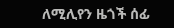ለሚሊየን ዜጎች ሰፊ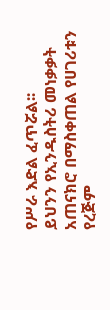የሥራ እድል ፈጥሯል፡፡
ይህንን የኢንዱስትሪ መነቃቃት አጠናክሮ በማስቀጠል የሀገሪቱን የረጅም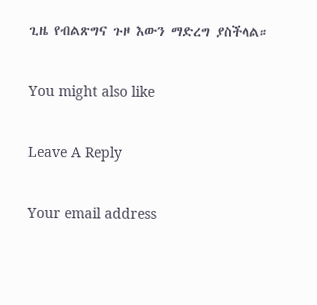ጊዜ የብልጽግና ጉዞ እውን ማድረግ ያስችላል።

You might also like

Leave A Reply

Your email address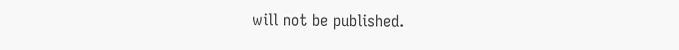will not be published.